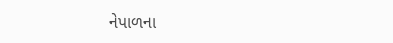નેપાળના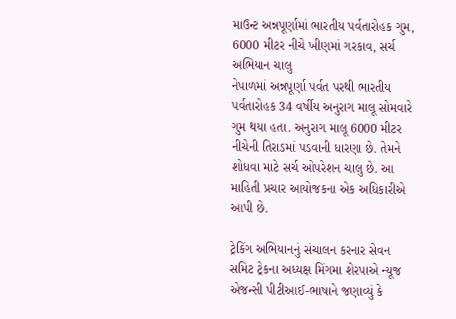માઉન્ટ અન્નપૂર્ણામાં ભારતીય પર્વતારોહક ગુમ, 6000 મીટર નીચે ખીણમાં ગરકાવ, સર્ચ અભિયાન ચાલુ
નેપાળમાં અન્નપૂર્ણા પર્વત પરથી ભારતીય પર્વતારોહક 34 વર્ષીય અનુરાગ માલૂ સોમવારે ગુમ થયા હતા. અનુરાગ માલૂ 6000 મીટર નીચેની તિરાડમાં પડવાની ધારણા છે. તેમને શોધવા માટે સર્ચ ઓપરેશન ચાલુ છે. આ માહિતી પ્રચાર આયોજકના એક અધિકારીએ આપી છે.

ટ્રેકિંગ અભિયાનનું સંચાલન કરનાર સેવન સમિટ ટ્રેકના અધ્યક્ષ મિંગમા શેરપાએ ન્યૂજ એજન્સી પીટીઆઈ-ભાષાને જણાવ્યું કે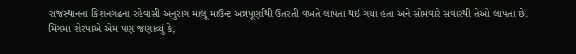રાજસ્થાનના કિશનગઢના રહેવાસી અનુરાગ માલૂ માઉન્ટ અન્નપૂર્ણાથી ઉતરતી વખતે લાપતા થઇ ગયા હતા અને સોમવારે સવારથી તેઓ લાપતા છે.
મિંગમા શેરપાએ એમ પણ જણાવ્યું કે,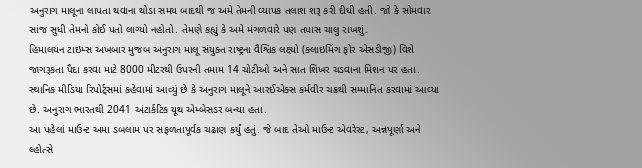અનુરાગ માલૂના લાપતા થવાના થોડા સમય બાદથી જ અમે તેમની વ્યાપક તલાશ શરૂ કરી દીધી હતી. જો કે સોમવાર સાંજ સુધી તેમનો કોઈ પતો લાગ્યો નહોતો. તેમણે કહ્યું કે અમે મંગળવારે પણ તપાસ ચાલુ રાખશું.
હિમાલયન ટાઇમ્સ અખબાર મુજબ અનુરાગ માલૂ સંયુક્ત રાષ્ટ્રના વૈશ્વિક લક્ષ્યો (ક્લાઇમિંગ ફોર એસડીજી) વિશે જાગરૂકતા પૈદા કરવા માટે 8000 મીટરથી ઉપરની તમામ 14 ચોટીઓ અને સાત શિખર ચડવાના મિશન પર હતા.
સ્થાનિક મીડિયા રિપોર્ટ્સમાં કહેવામાં આવ્યું છે કે અનુરાગ માલૂને આરઈએક્સ કર્મવીર ચક્રથી સમ્માનિત કરવામાં આવ્યા છે. અનુરાગ ભારતથી 2041 અંટાર્કટિક યૂથ એમ્બેસડર બન્યા હતા.
આ પહેલાં માઉન્ટ અમા ડબલામ પર સફળતાપૂર્વક ચઢાણ કર્યું હતું. જે બાદ તેઓ માઉન્ટ એવરેસ્ટ, અન્નપૂર્ણા અને લ્હોત્સે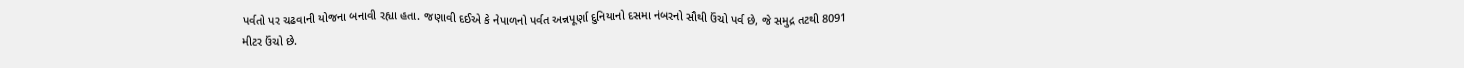પર્વતો પર ચઢવાની યોજના બનાવી રહ્યા હતા. જણાવી દઈએ કે નેપાળનો પર્વત અન્નપૂર્ણા દુનિયાનો દસમા નંબરનો સૌથી ઉંચો પર્વ છે, જે સમુદ્ર તટથી 8091 મીટર ઉંચો છે.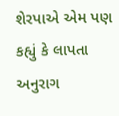શેરપાએ એમ પણ કહ્યું કે લાપતા અનુરાગ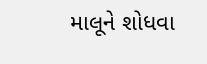માલૂને શોધવા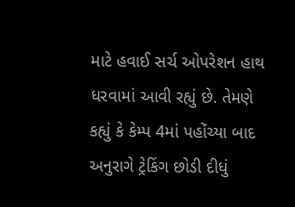માટે હવાઈ સર્ચ ઓપરેશન હાથ ધરવામાં આવી રહ્યું છે. તેમણે કહ્યું કે કેમ્પ 4માં પહોંચ્યા બાદ અનુરાગે ટ્રેકિંગ છોડી દીધું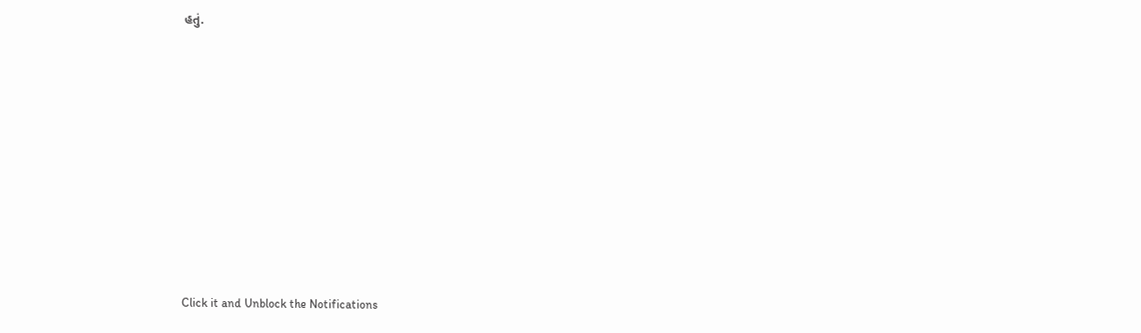હતું.












Click it and Unblock the Notifications